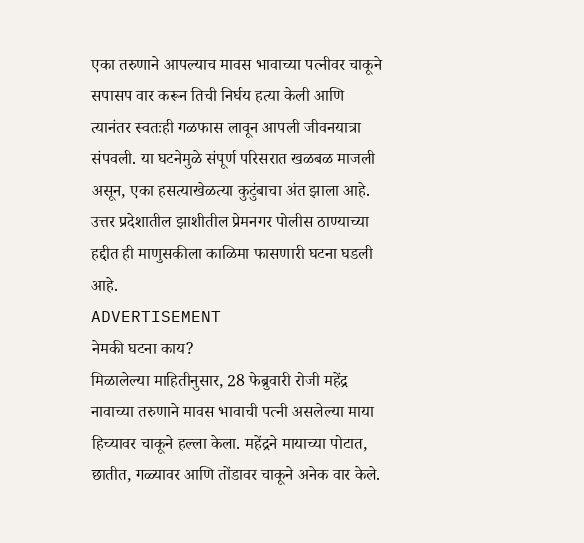एका तरुणाने आपल्याच मावस भावाच्या पत्नीवर चाकूने सपासप वार करून तिची निर्घय हत्या केली आणि त्यानंतर स्वतःही गळफास लावून आपली जीवनयात्रा संपवली. या घटनेमुळे संपूर्ण परिसरात खळबळ माजली असून, एका हसत्याखेळत्या कुटुंबाचा अंत झाला आहे. उत्तर प्रदेशातील झाशीतील प्रेमनगर पोलीस ठाण्याच्या हद्दीत ही माणुसकीला काळिमा फासणारी घटना घडली आहे.
ADVERTISEMENT
नेमकी घटना काय?
मिळालेल्या माहितीनुसार, 28 फेब्रुवारी रोजी महेंद्र नावाच्या तरुणाने मावस भावाची पत्नी असलेल्या माया हिच्यावर चाकूने हल्ला केला. महेंद्रने मायाच्या पोटात, छातीत, गळ्यावर आणि तोंडावर चाकूने अनेक वार केले.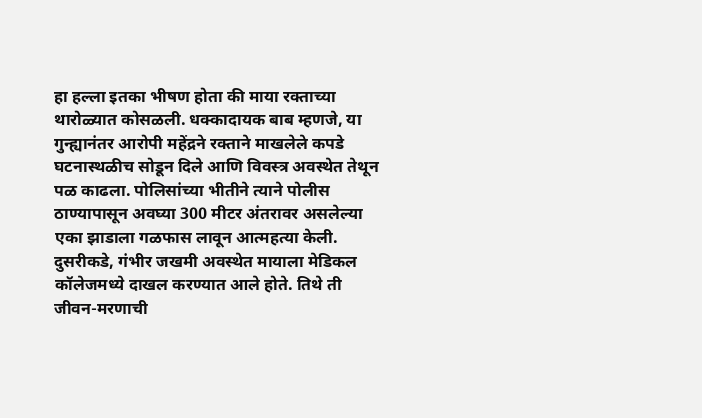हा हल्ला इतका भीषण होता की माया रक्ताच्या थारोळ्यात कोसळली. धक्कादायक बाब म्हणजे, या गुन्ह्यानंतर आरोपी महेंद्रने रक्ताने माखलेले कपडे घटनास्थळीच सोडून दिले आणि विवस्त्र अवस्थेत तेथून पळ काढला. पोलिसांच्या भीतीने त्याने पोलीस ठाण्यापासून अवघ्या 300 मीटर अंतरावर असलेल्या एका झाडाला गळफास लावून आत्महत्या केली. दुसरीकडे, गंभीर जखमी अवस्थेत मायाला मेडिकल कॉलेजमध्ये दाखल करण्यात आले होते. तिथे ती जीवन-मरणाची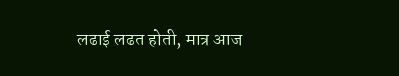लढाई लढत होती, मात्र आज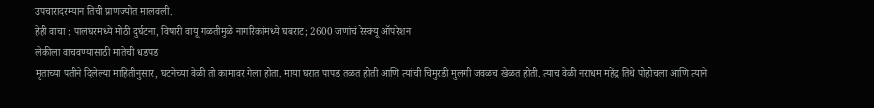उपचारादरम्यान तिची प्राणज्योत मालवली.
हेही वाचा : पालघरमध्ये मोठी दुर्घटना, विषारी वायू गळतीमुळे नागरिकांमध्ये घबराट; 2600 जणांचं रेस्क्यू ऑपरेशन
लेकीला वाचवण्यासाठी मातेची धडपड
मृताच्या पतीने दिलेल्या माहितीनुसार, घटनेच्या वेळी तो कामावर गेला होता. माया घरात पापड तळत होती आणि त्यांची चिमुरडी मुलगी जवळच खेळत होती. त्याच वेळी नराधम महेंद्र तिथे पोहोचला आणि त्याने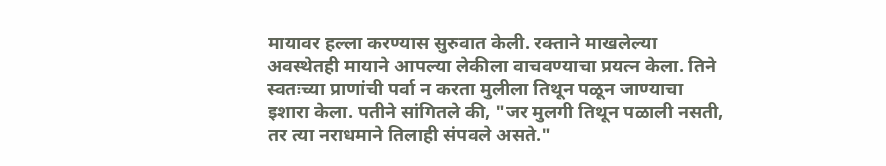मायावर हल्ला करण्यास सुरुवात केली. रक्ताने माखलेल्या अवस्थेतही मायाने आपल्या लेकीला वाचवण्याचा प्रयत्न केला. तिने स्वतःच्या प्राणांची पर्वा न करता मुलीला तिथून पळून जाण्याचा इशारा केला. पतीने सांगितले की, "जर मुलगी तिथून पळाली नसती, तर त्या नराधमाने तिलाही संपवले असते."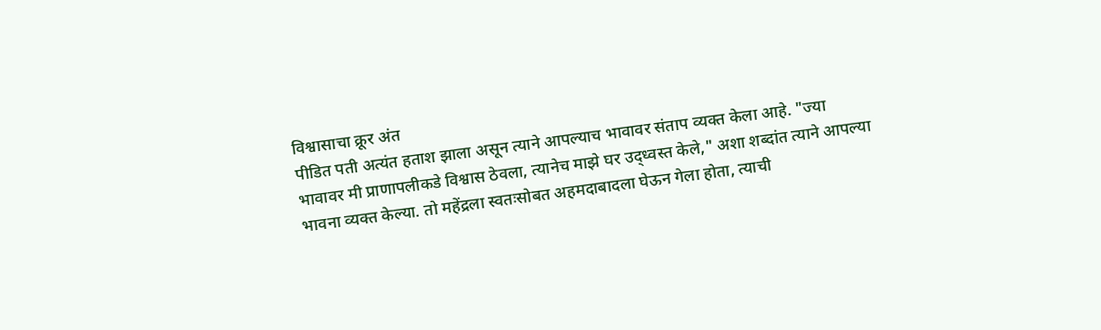विश्वासाचा क्रूर अंत
पीडित पती अत्यंत हताश झाला असून त्याने आपल्याच भावावर संताप व्यक्त केला आहे. "ज्या भावावर मी प्राणापलीकडे विश्वास ठेवला, त्यानेच माझे घर उद्ध्वस्त केले," अशा शब्दांत त्याने आपल्या भावना व्यक्त केल्या. तो महेंद्रला स्वतःसोबत अहमदाबादला घेऊन गेला होता, त्याची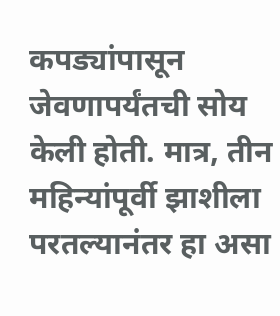कपड्यांपासून जेवणापर्यंतची सोय केली होती. मात्र, तीन महिन्यांपूर्वी झाशीला परतल्यानंतर हा असा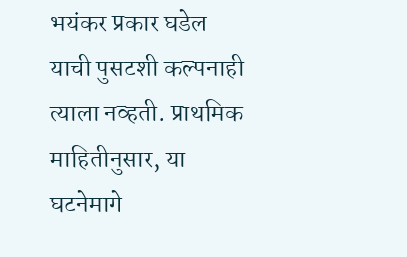भयंकर प्रकार घडेल याची पुसटशी कल्पनाही त्याला नव्हती. प्राथमिक माहितीनुसार, या घटनेमागे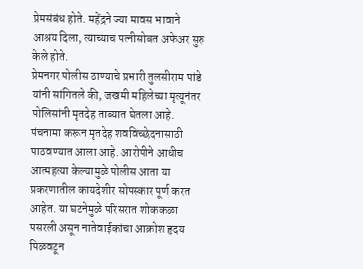प्रेमसंबंध होते. महेंद्रने ज्या मावस भावाने आश्रय दिला, त्याच्याच पत्नीसोबत अफेअर सुरु केले होते.
प्रेमनगर पोलीस ठाण्याचे प्रभारी तुलसीराम पांडे यांनी सांगितले की, जखमी महिलेच्या मृत्यूनंतर पोलिसांनी मृतदेह ताब्यात घेतला आहे. पंचनामा करून मृतदेह शवविच्छेदनासाठी पाठवण्यात आला आहे. आरोपीने आधीच आत्महत्या केल्यामुळे पोलीस आता या प्रकरणातील कायदेशीर सोपस्कार पूर्ण करत आहेत. या घटनेमुळे परिसरात शोककळा पसरली असून नातेवाईकांचा आक्रोश हृदय पिळवटून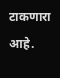टाकणारा आहे.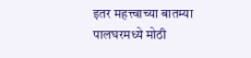इतर महत्त्वाच्या बातम्या
पालघरमध्ये मोठी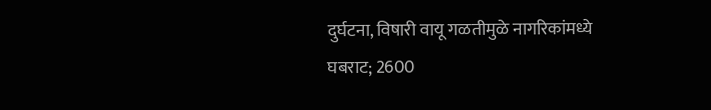दुर्घटना, विषारी वायू गळतीमुळे नागरिकांमध्ये घबराट; 2600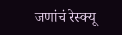जणांचं रेस्क्यू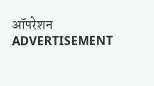ऑपरेशन
ADVERTISEMENT